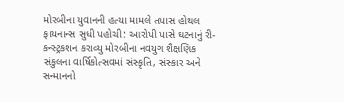મોરબીના યુવાનની હત્યા મામલે તપાસ હોથલ ફાયનાન્સ સુધી પહોચી: આરોપી પાસે ઘટનાનું રી-કન્સ્ટ્રકશન કરાવ્યુ મોરબીના નવયુગ શૈક્ષણિક સંકુલના વાર્ષિકોત્સવમાં સંસ્કૃતિ, સંસ્કાર અને સન્માનનો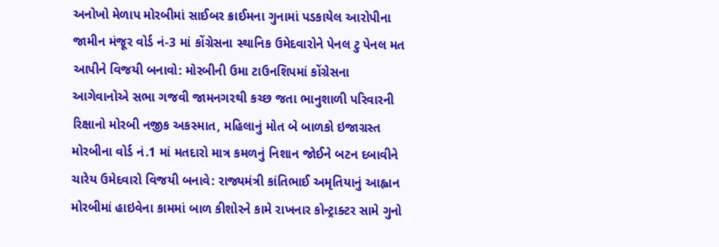અનોખો મેળાપ મોરબીમાં સાઈબર ક્રાઈમના ગુનામાં પડકાયેલ આરોપીના જામીન મંજૂર વોર્ડ નં-3 માં કોંગ્રેસના સ્થાનિક ઉમેદવારોને પેનલ ટુ પેનલ મત આપીને વિજયી બનાવો: મોરબીની ઉમા ટાઉનશિપમાં કોંગ્રેસના આગેવાનોએ સભા ગજવી જામનગરથી કચ્છ જતા ભાનુશાળી પરિવારની રિક્ષાનો મોરબી નજીક અકસ્માત, મહિલાનું મોત બે બાળકો ઇજાગ્રસ્ત મોરબીના વોર્ડ નં.1 માં મતદારો માત્ર કમળનું નિશાન જોઈને બટન દબાવીને ચારેય ઉમેદવારો વિજયી બનાવે: રાજ્યમંત્રી કાંતિભાઈ અમૃતિયાનું આહ્વાન મોરબીમાં હાઇવેના કામમાં બાળ કીશોરને કામે રાખનાર કોન્ટ્રાક્ટર સામે ગુનો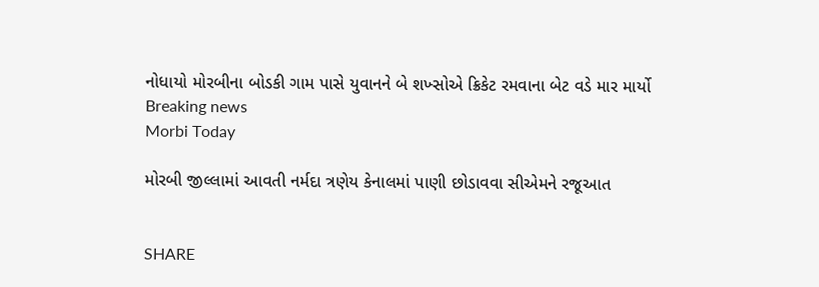નોધાયો મોરબીના બોડકી ગામ પાસે યુવાનને બે શખ્સોએ ક્રિકેટ રમવાના બેટ વડે માર માર્યો
Breaking news
Morbi Today

મોરબી જીલ્લામાં આવતી નર્મદા ત્રણેય કેનાલમાં પાણી છોડાવવા સીએમને રજૂઆત


SHARE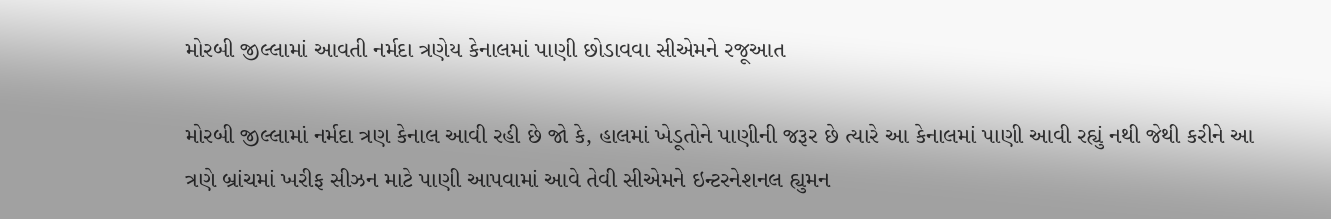મોરબી જીલ્લામાં આવતી નર્મદા ત્રણેય કેનાલમાં પાણી છોડાવવા સીએમને રજૂઆત

મોરબી જીલ્લામાં નર્મદા ત્રણ કેનાલ આવી રહી છે જો કે, હાલમાં ખેડૂતોને પાણીની જરૂર છે ત્યારે આ કેનાલમાં પાણી આવી રહ્યું નથી જેથી કરીને આ ત્રણે બ્રાંચમાં ખરીફ સીઝન માટે પાણી આપવામાં આવે તેવી સીએમને ઇન્ટરનેશનલ હ્યુમન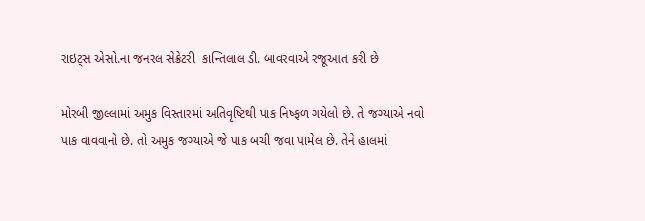રાઇટ્સ એસો.ના જનરલ સેક્રેટરી  કાન્તિલાલ ડી. બાવરવાએ રજૂઆત કરી છે

મોરબી જીલ્લામાં અમુક વિસ્તારમાં અતિવૃષ્ટિથી પાક નિષ્ફળ ગયેલો છે. તે જગ્યાએ નવો પાક વાવવાનો છે. તો અમુક જગ્યાએ જે પાક બચી જવા પામેલ છે. તેને હાલમાં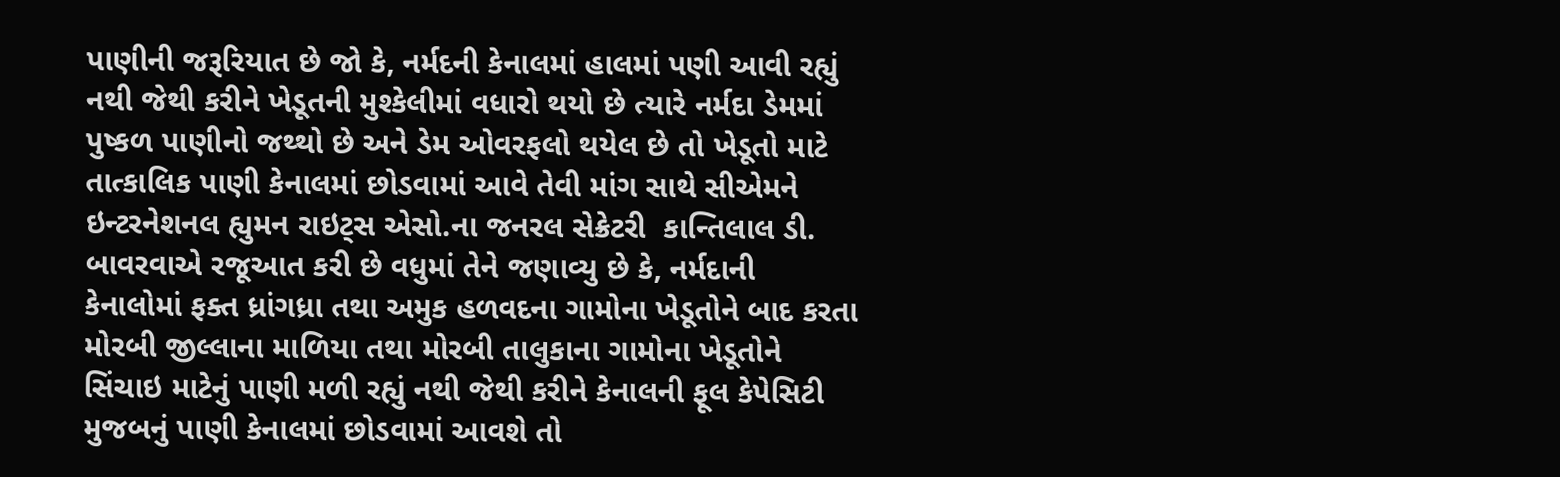પાણીની જરૂરિયાત છે જો કે, નર્મદની કેનાલમાં હાલમાં પણી આવી રહ્યું નથી જેથી કરીને ખેડૂતની મુશ્કેલીમાં વધારો થયો છે ત્યારે નર્મદા ડેમમાં પુષ્કળ પાણીનો જથ્થો છે અને ડેમ ઓવરફલો થયેલ છે તો ખેડૂતો માટે તાત્કાલિક પાણી કેનાલમાં છોડવામાં આવે તેવી માંગ સાથે સીએમને ઇન્ટરનેશનલ હ્યુમન રાઇટ્સ એસો.ના જનરલ સેક્રેટરી  કાન્તિલાલ ડી. બાવરવાએ રજૂઆત કરી છે વધુમાં તેને જણાવ્યુ છે કે, નર્મદાની કેનાલોમાં ફક્ત ધ્રાંગધ્રા તથા અમુક હળવદના ગામોના ખેડૂતોને બાદ કરતા મોરબી જીલ્લાના માળિયા તથા મોરબી તાલુકાના ગામોના ખેડૂતોને સિંચાઇ માટેનું પાણી મળી રહ્યું નથી જેથી કરીને કેનાલની ફૂલ કેપેસિટી મુજબનું પાણી કેનાલમાં છોડવામાં આવશે તો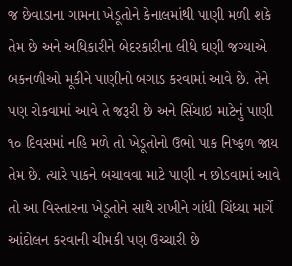જ છેવાડાના ગામના ખેડૂતોને કેનાલમાંથી પાણી મળી શકે તેમ છે અને અધિકારીને બેદરકારીના લીધે ઘણી જગ્યાએ બકનળીઓ મૂકીને પાણીનો બગાડ કરવામાં આવે છે. તેને પણ રોકવામાં આવે તે જરૂરી છે અને સિંચાઇ માટેનું પાણી ૧૦ દિવસમાં નહિ મળે તો ખેડૂતોનો ઉભો પાક નિષ્ફળ જાય તેમ છે. ત્યારે પાકને બચાવવા માટે પાણી ન છોડવામાં આવે તો આ વિસ્તારના ખેડૂતોને સાથે રાખીને ગાંધી ચિંધ્યા માર્ગે આંદોલન કરવાની ચીમકી પણ ઉચ્ચારી છે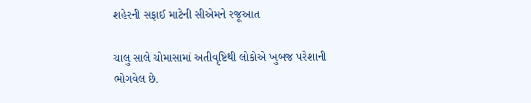શહેરની સફાઈ માટેની સીએમને રજૂઆત

ચાલુ સાલે ચોમાસામાં અતીવૃષ્ટિથી લોકોએ ખુબજ પરેશાની ભોગવેલ છે.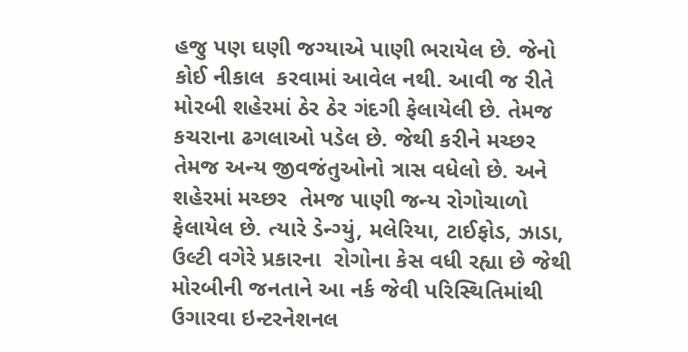હજુ પણ ઘણી જગ્યાએ પાણી ભરાયેલ છે. જેનો કોઈ નીકાલ  કરવામાં આવેલ નથી. આવી જ રીતે મોરબી શહેરમાં ઠેર ઠેર ગંદગી ફેલાયેલી છે. તેમજ  કચરાના ઢગલાઓ પડેલ છે. જેથી કરીને મચ્છર તેમજ અન્ય જીવજંતુઓનો ત્રાસ વધેલો છે. અને શહેરમાં મચ્છર  તેમજ પાણી જન્ય રોગોચાળો ફેલાયેલ છે. ત્યારે ડેન્ગ્યું, મલેરિયા, ટાઈફોડ, ઝાડા, ઉલ્ટી વગેરે પ્રકારના  રોગોના કેસ વધી રહ્યા છે જેથી મોરબીની જનતાને આ નર્ક જેવી પરિસ્થિતિમાંથી ઉગારવા ઇન્ટરનેશનલ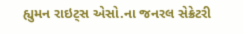હ્યુમન રાઇટ્સ એસો.ના જનરલ સેક્રેટરી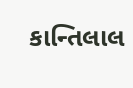કાન્તિલાલ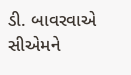ડી. બાવરવાએ સીએમને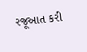રજૂઆત કરી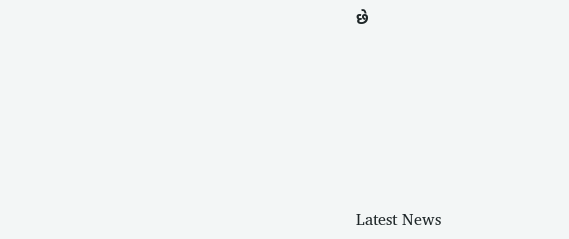છે






Latest News